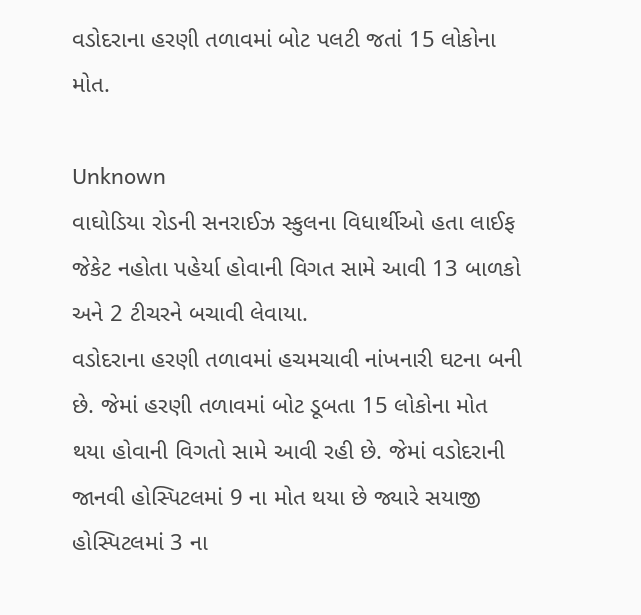વડોદરાના હરણી તળાવમાં બોટ પલટી જતાં 15 લોકોના મોત.

Unknown
વાઘોડિયા રોડની સનરાઈઝ સ્કુલના વિધાર્થીઓ હતા લાઈફ જેકેટ નહોતા પહેર્યા હોવાની વિગત સામે આવી 13 બાળકો અને 2 ટીચરને બચાવી લેવાયા.
વડોદરાના હરણી તળાવમાં હચમચાવી નાંખનારી ઘટના બની છે. જેમાં હરણી તળાવમાં બોટ ડૂબતા 15 લોકોના મોત થયા હોવાની વિગતો સામે આવી રહી છે. જેમાં વડોદરાની જાનવી હોસ્પિટલમાં 9 ના મોત થયા છે જ્યારે સયાજી હોસ્પિટલમાં 3 ના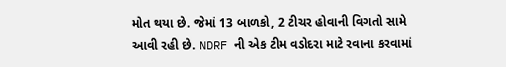મોત થયા છે. જેમાં 13 બાળકો, 2 ટીચર હોવાની વિગતો સામે આવી રહી છે. NDRF ની એક ટીમ વડોદરા માટે રવાના કરવામાં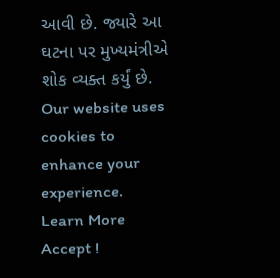આવી છે. જ્યારે આ ઘટના પર મુખ્યમંત્રીએ શોક વ્યક્ત કર્યું છે.
Our website uses cookies to enhance your experience. Learn More
Accept !